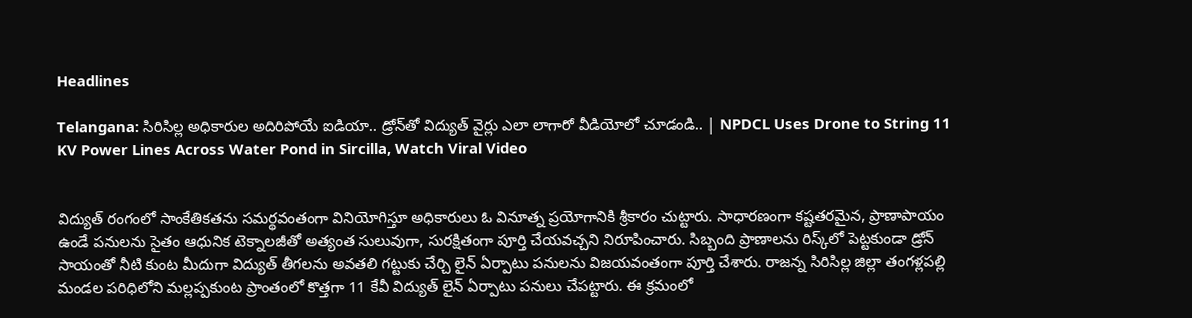Headlines

Telangana: సిరిసిల్ల అధికారుల అదిరిపోయే ఐడియా.. డ్రోన్‌తో విద్యుత్ వైర్లు ఎలా లాగారో వీడియోలో చూడండి.. | NPDCL Uses Drone to String 11 KV Power Lines Across Water Pond in Sircilla, Watch Viral Video


విద్యుత్ రంగంలో సాంకేతికతను సమర్థవంతంగా వినియోగిస్తూ అధికారులు ఓ వినూత్న ప్రయోగానికి శ్రీకారం చుట్టారు. సాధారణంగా కష్టతరమైన, ప్రాణాపాయం ఉండే పనులను సైతం ఆధునిక టెక్నాలజీతో అత్యంత సులువుగా, సురక్షితంగా పూర్తి చేయవచ్చని నిరూపించారు. సిబ్బంది ప్రాణాలను రిస్క్‌లో పెట్టకుండా డ్రోన్ సాయంతో నీటి కుంట మీదుగా విద్యుత్ తీగలను అవతలి గట్టుకు చేర్చి లైన్ ఏర్పాటు పనులను విజయవంతంగా పూర్తి చేశారు. రాజన్న సిరిసిల్ల జిల్లా తంగళ్లపల్లి మండల పరిధిలోని మల్లప్పకుంట ప్రాంతంలో కొత్తగా 11 కేవీ విద్యుత్ లైన్ ఏర్పాటు పనులు చేపట్టారు. ఈ క్రమంలో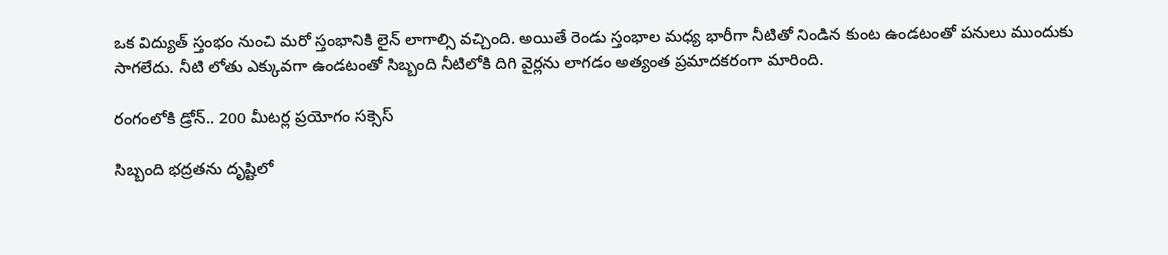ఒక విద్యుత్ స్తంభం నుంచి మరో స్తంభానికి లైన్ లాగాల్సి వచ్చింది. అయితే రెండు స్తంభాల మధ్య భారీగా నీటితో నిండిన కుంట ఉండటంతో పనులు ముందుకు సాగలేదు. నీటి లోతు ఎక్కువగా ఉండటంతో సిబ్బంది నీటిలోకి దిగి వైర్లను లాగడం అత్యంత ప్రమాదకరంగా మారింది.

రంగంలోకి డ్రోన్.. 200 మీటర్ల ప్రయోగం సక్సెస్

సిబ్బంది భద్రతను దృష్టిలో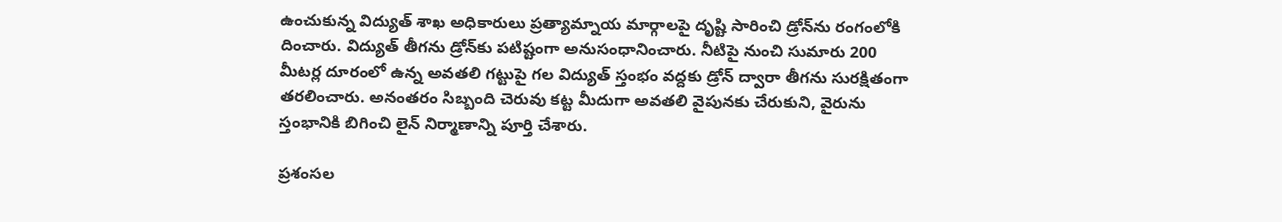ఉంచుకున్న విద్యుత్ శాఖ అధికారులు ప్రత్యామ్నాయ మార్గాలపై దృష్టి సారించి డ్రోన్‌ను రంగంలోకి దించారు. విద్యుత్ తీగను డ్రోన్‌కు పటిష్టంగా అనుసంధానించారు. నీటిపై నుంచి సుమారు 200 మీటర్ల దూరంలో ఉన్న అవతలి గట్టుపై గల విద్యుత్ స్తంభం వద్దకు డ్రోన్ ద్వారా తీగను సురక్షితంగా తరలించారు. అనంతరం సిబ్బంది చెరువు కట్ట మీదుగా అవతలి వైపునకు చేరుకుని, వైరును స్తంభానికి బిగించి లైన్ నిర్మాణాన్ని పూర్తి చేశారు.

ప్రశంసల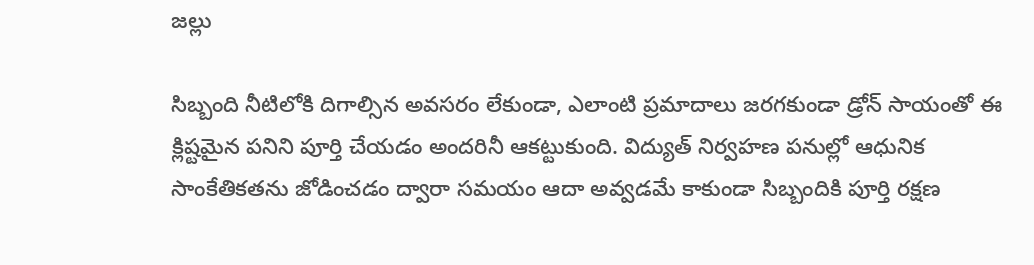జల్లు

సిబ్బంది నీటిలోకి దిగాల్సిన అవసరం లేకుండా, ఎలాంటి ప్రమాదాలు జరగకుండా డ్రోన్ సాయంతో ఈ క్లిష్టమైన పనిని పూర్తి చేయడం అందరినీ ఆకట్టుకుంది. విద్యుత్ నిర్వహణ పనుల్లో ఆధునిక సాంకేతికతను జోడించడం ద్వారా సమయం ఆదా అవ్వడమే కాకుండా సిబ్బందికి పూర్తి రక్షణ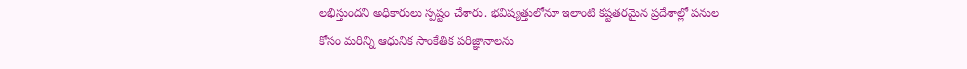లభిస్తుందని అధికారులు స్పష్టం చేశారు. భవిష్యత్తులోనూ ఇలాంటి కష్టతరమైన ప్రదేశాల్లో పనుల కోసం మరిన్ని ఆధునిక సాంకేతిక పరిజ్ఞానాలను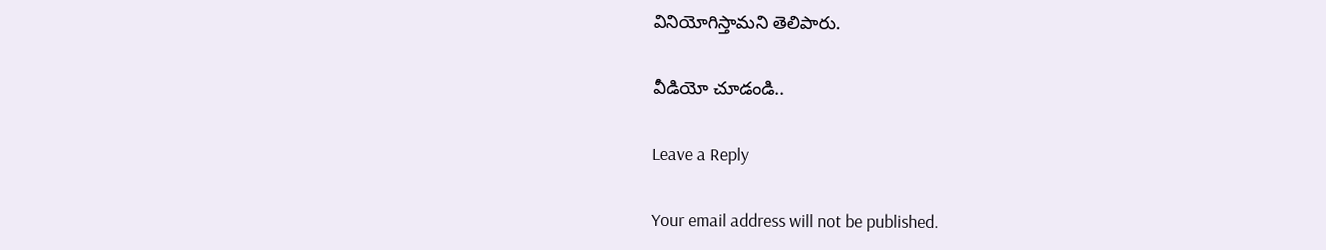వినియోగిస్తామని తెలిపారు.

వీడియో చూడండి..

Leave a Reply

Your email address will not be published.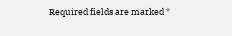Required fields are marked *